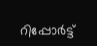റിപ്പോര്‍ട്ട്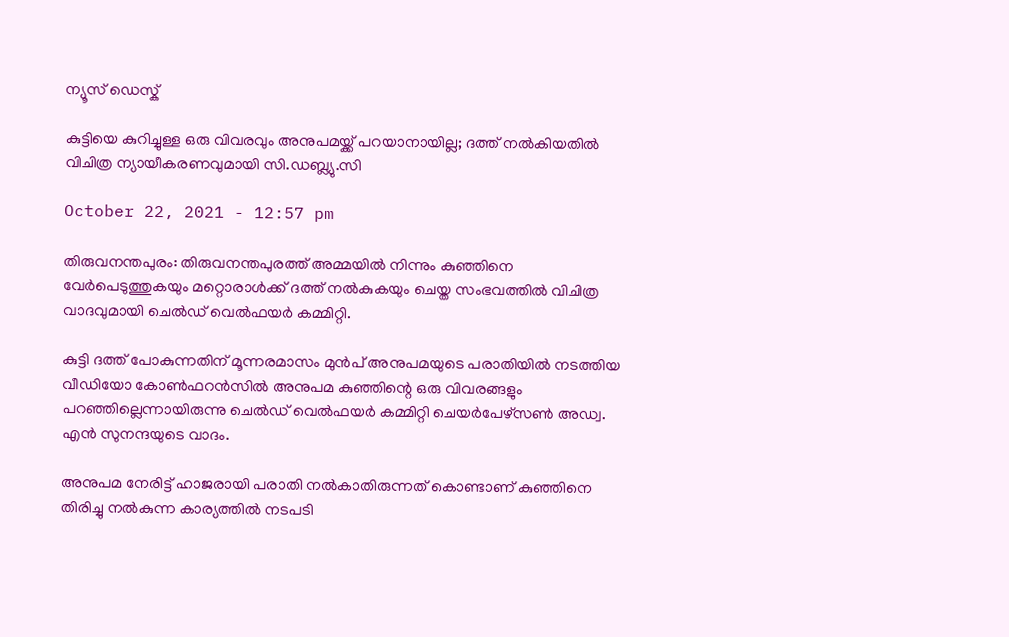ന്യൂസ് ഡെസ്ക്

കുട്ടിയെ കുറിച്ചുള്ള ഒരു വിവരവും അനുപമയ്ക്ക് പറയാനായില്ല; ദത്ത് നല്‍കിയതില്‍ വിചിത്ര ന്യായീകരണവുമായി സി.ഡബ്ല്യു.സി

October 22, 2021 - 12:57 pm

തിരുവനന്തപുരം: തിരുവനന്തപുരത്ത് അമ്മയില്‍ നിന്നും കുഞ്ഞിനെ വേര്‍പെടുത്തുകയും മറ്റൊരാള്‍ക്ക് ദത്ത് നല്‍കുകയും ചെയ്ത സംഭവത്തില്‍ വിചിത്ര വാദവുമായി ചെല്‍ഡ് വെല്‍ഫയര്‍ കമ്മിറ്റി.

കുട്ടി ദത്ത് പോകുന്നതിന് മൂന്നരമാസം മുന്‍പ് അനുപമയുടെ പരാതിയില്‍ നടത്തിയ വീഡിയോ കോണ്‍ഫറന്‍സില്‍ അനുപമ കുഞ്ഞിന്റെ ഒരു വിവരങ്ങളും പറഞ്ഞില്ലെന്നായിരുന്നു ചെല്‍ഡ് വെല്‍ഫയര്‍ കമ്മിറ്റി ചെയര്‍പേഴ്‌സണ്‍ അഡ്വ. എന്‍ സുനന്ദയുടെ വാദം.

അനുപമ നേരിട്ട് ഹാജരായി പരാതി നല്‍കാതിരുന്നത് കൊണ്ടാണ് കുഞ്ഞിനെ തിരിച്ചു നല്‍കുന്ന കാര്യത്തില്‍ നടപടി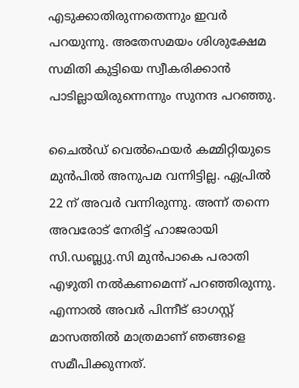എടുക്കാതിരുന്നതെന്നും ഇവര്‍ പറയുന്നു. അതേസമയം ശിശുക്ഷേമ സമിതി കുട്ടിയെ സ്വീകരിക്കാന്‍ പാടില്ലായിരുന്നെന്നും സുനന്ദ പറഞ്ഞു.

ചൈല്‍ഡ് വെല്‍ഫെയര്‍ കമ്മിറ്റിയുടെ മുന്‍പില്‍ അനുപമ വന്നിട്ടില്ല. ഏപ്രില്‍ 22 ന് അവര്‍ വന്നിരുന്നു. അന്ന് തന്നെ അവരോട് നേരിട്ട് ഹാജരായി സി.ഡബ്ല്യു.സി മുന്‍പാകെ പരാതി എഴുതി നല്‍കണമെന്ന് പറഞ്ഞിരുന്നു. എന്നാല്‍ അവര്‍ പിന്നീട് ഓഗസ്റ്റ് മാസത്തില്‍ മാത്രമാണ് ഞങ്ങളെ സമീപിക്കുന്നത്.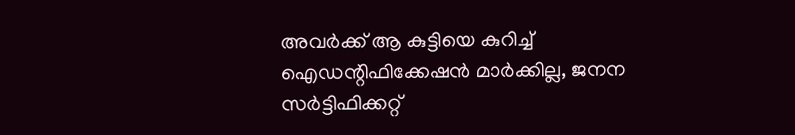അവര്‍ക്ക് ആ കുട്ടിയെ കുറിച്ച് ഐഡന്റിഫിക്കേഷന്‍ മാര്‍ക്കില്ല, ജനന സര്‍ട്ടിഫിക്കറ്റ്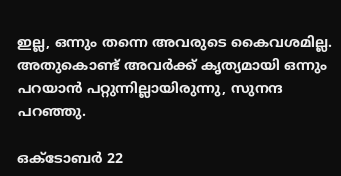ഇല്ല, ഒന്നും തന്നെ അവരുടെ കൈവശമില്ല. അതുകൊണ്ട് അവര്‍ക്ക് കൃത്യമായി ഒന്നും പറയാന്‍ പറ്റുന്നില്ലായിരുന്നു, സുനന്ദ പറഞ്ഞു.

ഒക്ടോബര്‍ 22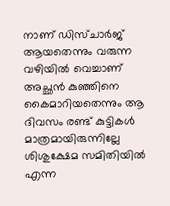നാണ് ഡിസ്ചാര്‍ജ് ആയതെന്നും വരുന്ന വഴിയില്‍ വെച്ചാണ് അച്ഛന്‍ കുഞ്ഞിനെ കൈമാറിയതെന്നും ആ ദിവസം രണ്ട് കുട്ടികള്‍ മാത്രമായിരുന്നില്ലേ ശിശുക്ഷേമ സമിതിയില്‍ എന്ന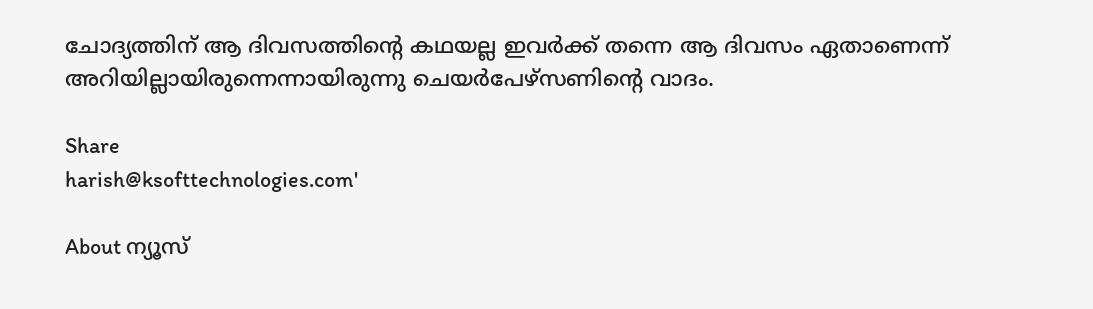ചോദ്യത്തിന് ആ ദിവസത്തിന്റെ കഥയല്ല ഇവര്‍ക്ക് തന്നെ ആ ദിവസം ഏതാണെന്ന് അറിയില്ലായിരുന്നെന്നായിരുന്നു ചെയര്‍പേഴ്‌സണിന്റെ വാദം.

Share
harish@ksofttechnologies.com'

About ന്യൂസ്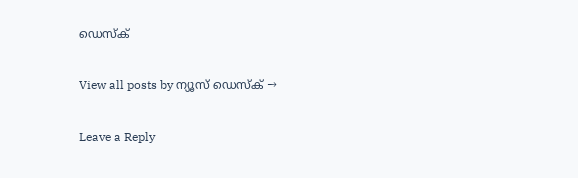ഡെസ്ക്

View all posts by ന്യൂസ് ഡെസ്ക് →

Leave a Reply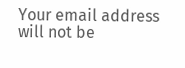Your email address will not be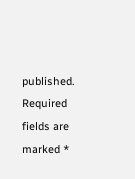published. Required fields are marked *